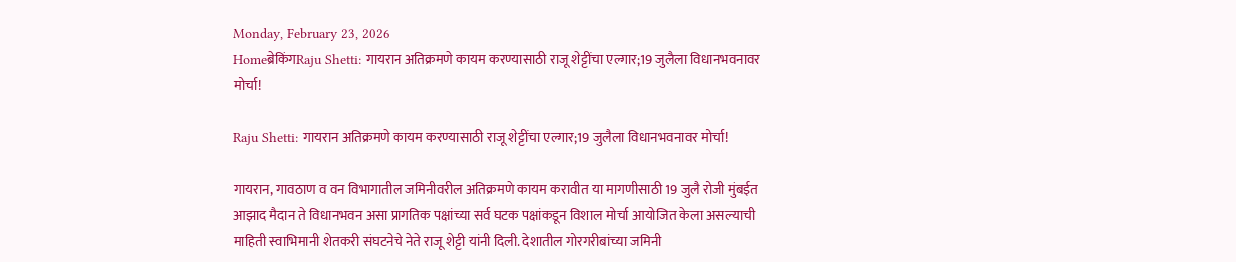Monday, February 23, 2026
Homeब्रेकिंगRaju Shetti: गायरान अतिक्रमणे कायम करण्यासाठी राजू शेट्टींचा एल्गार;19 जुलैला विधानभवनावर मोर्चा!

Raju Shetti: गायरान अतिक्रमणे कायम करण्यासाठी राजू शेट्टींचा एल्गार;19 जुलैला विधानभवनावर मोर्चा!

गायरान, गावठाण व वन विभागातील जमिनीवरील अतिक्रमणे कायम करावीत या मागणीसाठी 19 जुलै रोजी मुंबईत आझाद मैदान ते विधानभवन असा प्रागतिक पक्षांच्या सर्व घटक पक्षांकडून विशाल मोर्चा आयोजित केला असल्याची माहिती स्वाभिमानी शेतकरी संघटनेचे नेते राजू शेट्टी यांनी दिली. देशातील गोरगरीबांच्या जमिनी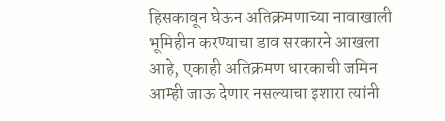हिसकावून घेऊन अतिक्रमणाच्या नावाखाली भूमिहीन करण्याचा डाव सरकारने आखला आहे, एकाही अतिक्रमण धारकाची जमिन आम्ही जाऊ देणार नसल्याचा इशारा त्यांनी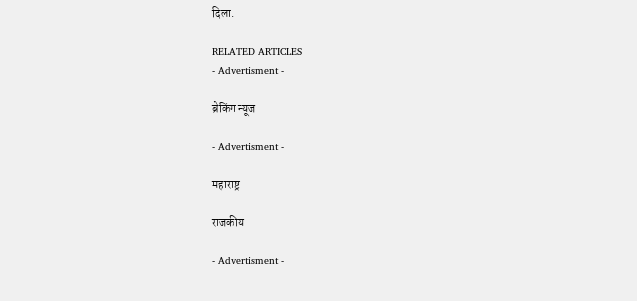दिला.

RELATED ARTICLES
- Advertisment -

ब्रेकिंग न्यूज

- Advertisment -

महाराष्ट्र

राजकीय

- Advertisment -